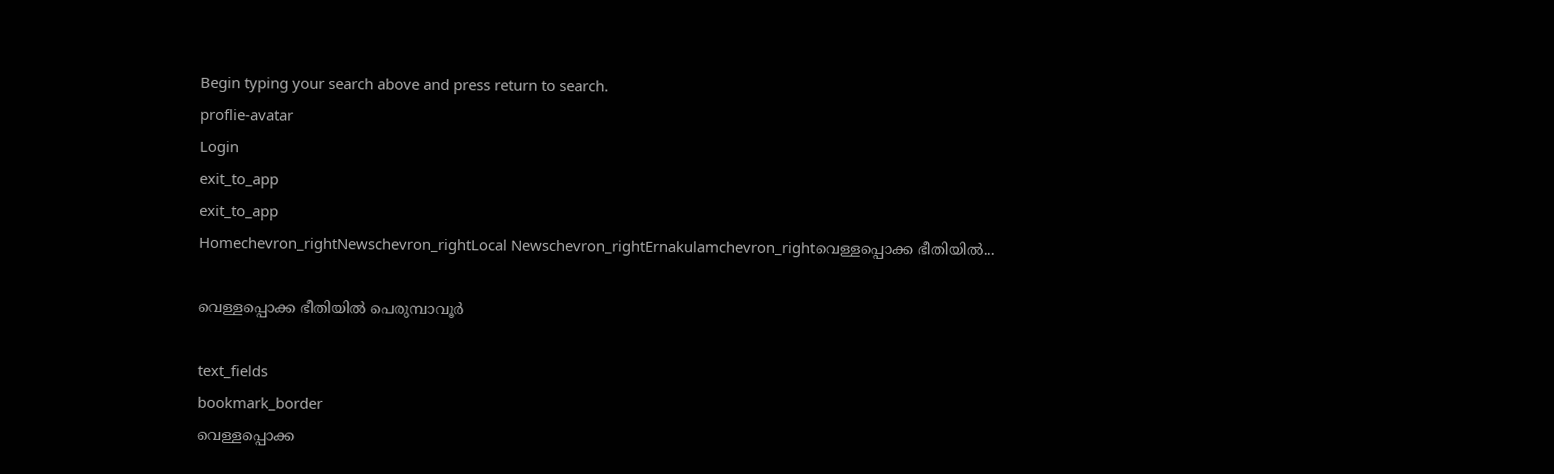Begin typing your search above and press return to search.
proflie-avatar
Login
exit_to_app
exit_to_app
Homechevron_rightNewschevron_rightLocal Newschevron_rightErnakulamchevron_rightവെള്ളപ്പൊക്ക ഭീതിയില്‍...

വെള്ളപ്പൊക്ക ഭീതിയില്‍ പെരുമ്പാവൂര്‍

text_fields
bookmark_border
വെള്ളപ്പൊക്ക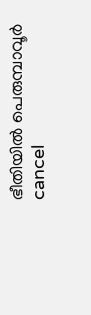ഭീതിയില്‍ പെരുമ്പാവൂര്‍
cancel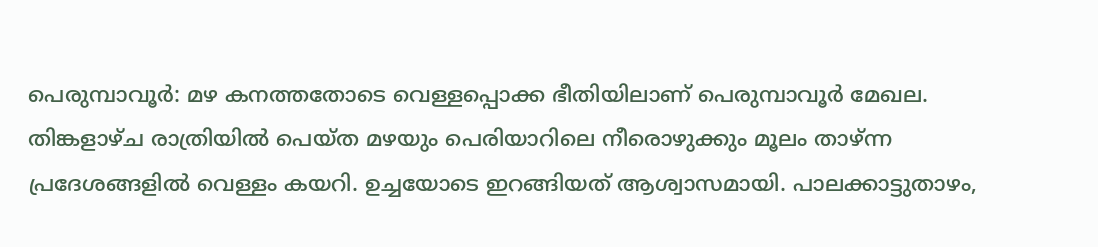പെരുമ്പാവൂര്‍: മഴ കനത്തതോടെ വെള്ളപ്പൊക്ക ഭീതിയിലാണ് പെരുമ്പാവൂര്‍ മേഖല. തിങ്കളാഴ്ച രാത്രിയില്‍ പെയ്ത മഴയും പെരിയാറിലെ നീരൊഴുക്കും മൂലം താഴ്ന്ന പ്രദേശങ്ങളില്‍ വെള്ളം കയറി. ഉച്ചയോടെ ഇറങ്ങിയത് ആശ്വാസമായി. പാലക്കാട്ടുതാഴം,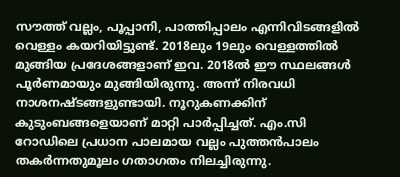സൗത്ത് വല്ലം, പൂപ്പാനി, പാത്തിപ്പാലം എന്നിവിടങ്ങളില്‍ വെള്ളം കയറിയിട്ടുണ്ട്. 2018ലും 19ലും വെള്ളത്തില്‍ മുങ്ങിയ പ്രദേശങ്ങളാണ് ഇവ. 2018ല്‍ ഈ സ്ഥലങ്ങള്‍ പൂര്‍ണമായും മുങ്ങിയിരുന്നു. അന്ന് നിരവധി നാശനഷ്ടങ്ങളുണ്ടായി. നൂറുകണക്കിന് കുടുംബങ്ങളെയാണ് മാറ്റി പാര്‍പ്പിച്ചത്. എം.സി റോഡിലെ പ്രധാന പാലമായ വല്ലം പുത്തന്‍പാലം തകര്‍ന്നതുമൂലം ഗതാഗതം നിലച്ചിരുന്നു.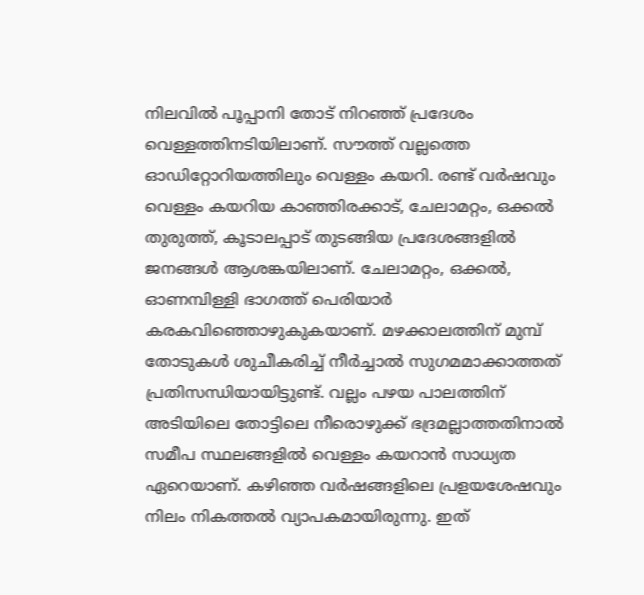നിലവില്‍ പൂപ്പാനി തോട് നിറഞ്ഞ് പ്രദേശം വെള്ളത്തിനടിയിലാണ്. സൗത്ത് വല്ലത്തെ ഓഡിറ്റോറിയത്തിലും വെള്ളം കയറി. രണ്ട് വര്‍ഷവും വെള്ളം കയറിയ കാഞ്ഞിരക്കാട്, ചേലാമറ്റം, ഒക്കല്‍ തുരുത്ത്, കൂടാലപ്പാട് തുടങ്ങിയ പ്രദേശങ്ങളില്‍ ജനങ്ങള്‍ ആശങ്കയിലാണ്. ചേലാമറ്റം, ഒക്കല്‍, ഓണമ്പിള്ളി ഭാഗത്ത് പെരിയാര്‍ കരകവിഞ്ഞൊഴുകുകയാണ്. മഴക്കാലത്തിന് മുമ്പ് തോടുകള്‍ ശുചീകരിച്ച് നീര്‍ച്ചാല്‍ സുഗമമാക്കാത്തത് പ്രതിസന്ധിയായിട്ടുണ്ട്. വല്ലം പഴയ പാലത്തിന് അടിയിലെ തോട്ടിലെ നീരൊഴുക്ക് ഭദ്രമല്ലാത്തതിനാല്‍ സമീപ സ്ഥലങ്ങളില്‍ വെള്ളം കയറാന്‍ സാധ്യത ഏറെയാണ്. കഴിഞ്ഞ വര്‍ഷങ്ങളിലെ പ്രളയശേഷവും നിലം നികത്തല്‍ വ്യാപകമായിരുന്നു. ഇത്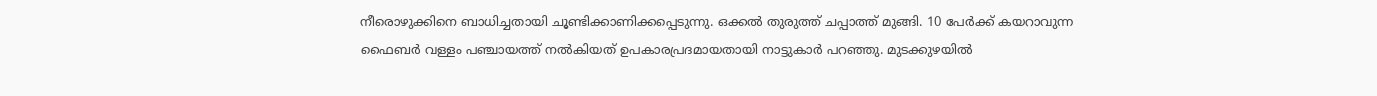നീരൊഴുക്കിനെ ബാധിച്ചതായി ചൂണ്ടിക്കാണിക്കപ്പെടുന്നു. ഒക്കല്‍ തുരുത്ത് ചപ്പാത്ത് മുങ്ങി. 10 പേര്‍ക്ക് കയറാവുന്ന ഫൈബര്‍ വള്ളം പഞ്ചായത്ത് നല്‍കിയത് ഉപകാരപ്രദമായതായി നാട്ടുകാര്‍ പറഞ്ഞു. മുടക്കുഴയില്‍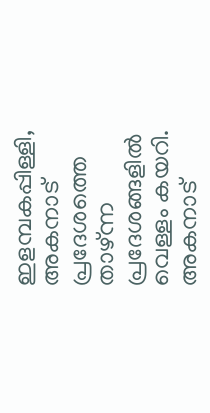ഇളമ്പകപ്പിള്ളി, അകനാട് പ്രദേശത്തെ താഴ്ന്ന പ്രദേശങ്ങളില്‍ വെള്ളം കയറി. അകനാട്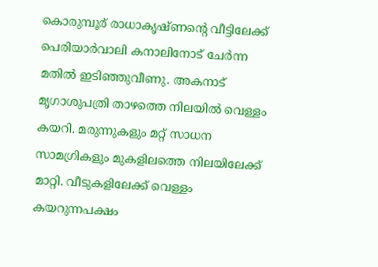കൊരുമ്പൂര് രാധാകൃഷ്ണന്റെ വീട്ടിലേക്ക് പെരിയാര്‍വാലി കനാലിനോട് ചേര്‍ന്ന മതില്‍ ഇടിഞ്ഞുവീണു. അകനാട് മൃഗാശുപത്രി താഴത്തെ നിലയില്‍ വെള്ളം കയറി. മരുന്നുകളും മറ്റ് സാധന സാമഗ്രികളും മുകളിലത്തെ നിലയിലേക്ക് മാറ്റി. വീടുകളിലേക്ക് വെള്ളം കയറുന്നപക്ഷം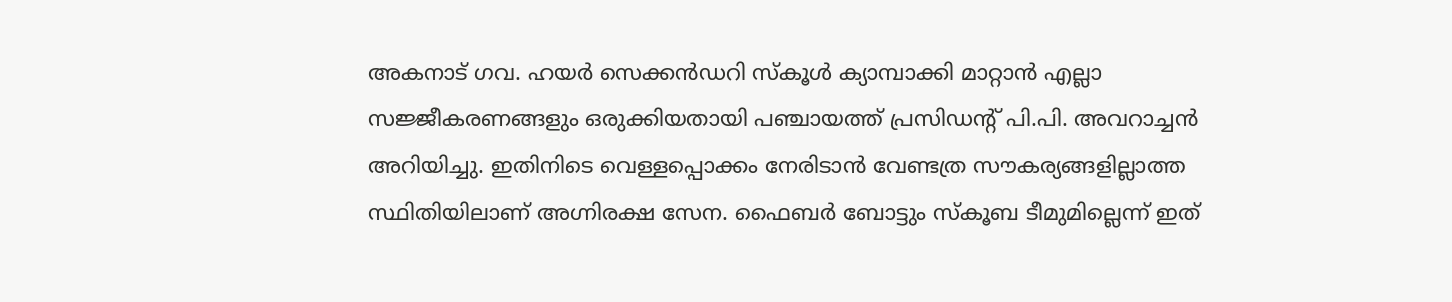അകനാട് ഗവ. ഹയര്‍ സെക്കൻഡറി സ്‌കൂള്‍ ക്യാമ്പാക്കി മാറ്റാന്‍ എല്ലാ സജ്ജീകരണങ്ങളും ഒരുക്കിയതായി പഞ്ചായത്ത് പ്രസിഡന്റ് പി.പി. അവറാച്ചന്‍ അറിയിച്ചു. ഇതിനിടെ വെള്ളപ്പൊക്കം നേരിടാന്‍ വേണ്ടത്ര സൗകര്യങ്ങളില്ലാത്ത സ്ഥിതിയിലാണ് അഗ്നിരക്ഷ സേന. ഫൈബര്‍ ബോട്ടും സ്‌കൂബ ടീമുമില്ലെന്ന് ഇത്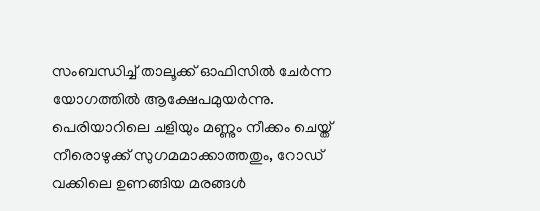സംബന്ധിച്ച് താലൂക്ക് ഓഫിസില്‍ ചേര്‍ന്ന യോഗത്തില്‍ ആക്ഷേപമുയര്‍ന്നു. പെരിയാറിലെ ചളിയും മണ്ണും നീക്കം ചെയ്ത് നീരൊഴുക്ക് സുഗമമാക്കാത്തതും, റോഡ് വക്കിലെ ഉണങ്ങിയ മരങ്ങള്‍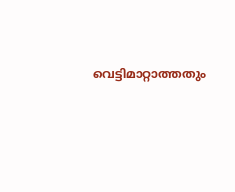വെട്ടിമാറ്റാത്തതും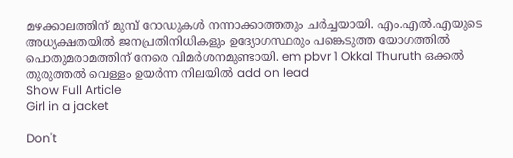മഴക്കാലത്തിന് മുമ്പ് റോഡുകള്‍ നന്നാക്കാത്തതും ചര്‍ച്ചയായി. എം.എല്‍.എയുടെ അധ്യക്ഷതയില്‍ ജനപ്രതിനിധികളും ഉദ്യോഗസ്ഥരും പങ്കെടുത്ത യോഗത്തില്‍ പൊതുമരാമത്തിന് നേരെ വിമര്‍ശനമുണ്ടായി. em pbvr 1 Okkal Thuruth ഒക്കല്‍ തുരുത്തല്‍ വെള്ളം ഉയര്‍ന്ന നിലയില്‍ add on lead
Show Full Article
Girl in a jacket

Don't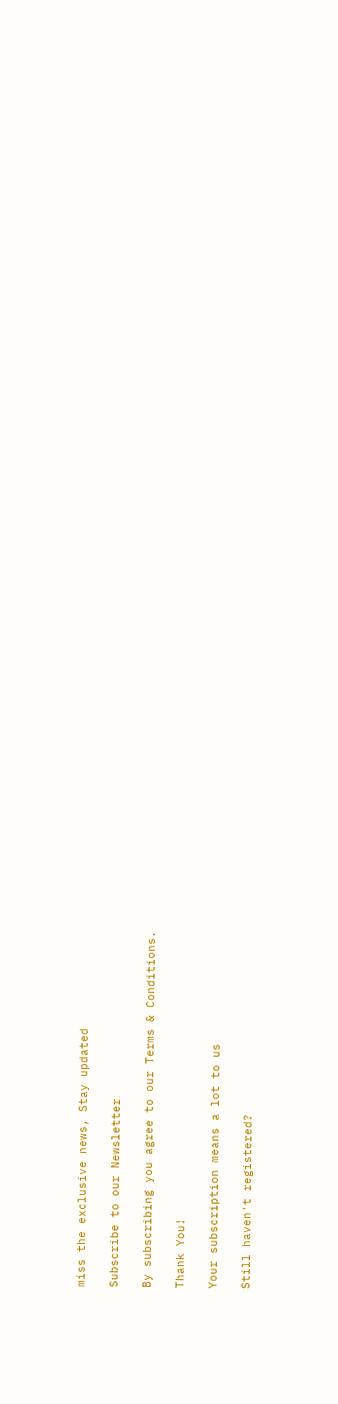miss the exclusive news, Stay updated

Subscribe to our Newsletter

By subscribing you agree to our Terms & Conditions.

Thank You!

Your subscription means a lot to us

Still haven't registered?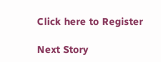Click here to Register

Next Story